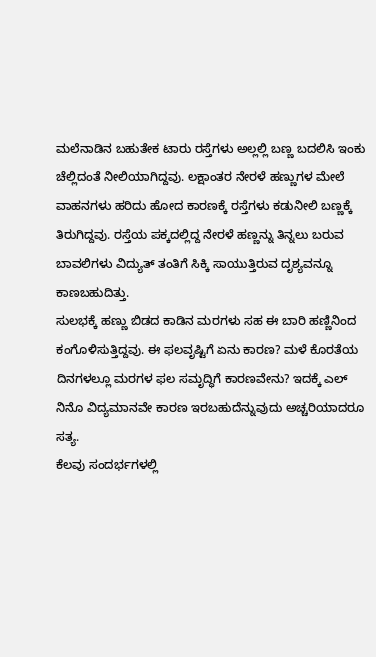ಮಲೆನಾಡಿನ ಬಹುತೇಕ ಟಾರು ರಸ್ತೆಗಳು ಅಲ್ಲಲ್ಲಿ ಬಣ್ಣ ಬದಲಿಸಿ ಇಂಕು ಚೆಲ್ಲಿದಂತೆ ನೀಲಿಯಾಗಿದ್ದವು. ಲಕ್ಷಾಂತರ ನೇರಳೆ ಹಣ್ಣುಗಳ ಮೇಲೆ ವಾಹನಗಳು ಹರಿದು ಹೋದ ಕಾರಣಕ್ಕೆ ರಸ್ತೆಗಳು ಕಡುನೀಲಿ ಬಣ್ಣಕ್ಕೆ ತಿರುಗಿದ್ದವು. ರಸ್ತೆಯ ಪಕ್ಕದಲ್ಲಿದ್ದ ನೇರಳೆ ಹಣ್ಣನ್ನು ತಿನ್ನಲು ಬರುವ ಬಾವಲಿಗಳು ವಿದ್ಯುತ್ ತಂತಿಗೆ ಸಿಕ್ಕಿ ಸಾಯುತ್ತಿರುವ ದೃಶ್ಯವನ್ನೂ ಕಾಣಬಹುದಿತ್ತು.
ಸುಲಭಕ್ಕೆ ಹಣ್ಣು ಬಿಡದ ಕಾಡಿನ ಮರಗಳು ಸಹ ಈ ಬಾರಿ ಹಣ್ಣಿನಿಂದ ಕಂಗೊಳಿಸುತ್ತಿದ್ದವು. ಈ ಫಲವೃಷ್ಟಿಗೆ ಏನು ಕಾರಣ? ಮಳೆ ಕೊರತೆಯ ದಿನಗಳಲ್ಲೂ ಮರಗಳ ಫಲ ಸಮೃದ್ಧಿಗೆ ಕಾರಣವೇನು? ಇದಕ್ಕೆ ಎಲ್ ನಿನೊ ವಿದ್ಯಮಾನವೇ ಕಾರಣ ಇರಬಹುದೆನ್ನುವುದು ಅಚ್ಚರಿಯಾದರೂ ಸತ್ಯ.
ಕೆಲವು ಸಂದರ್ಭಗಳಲ್ಲಿ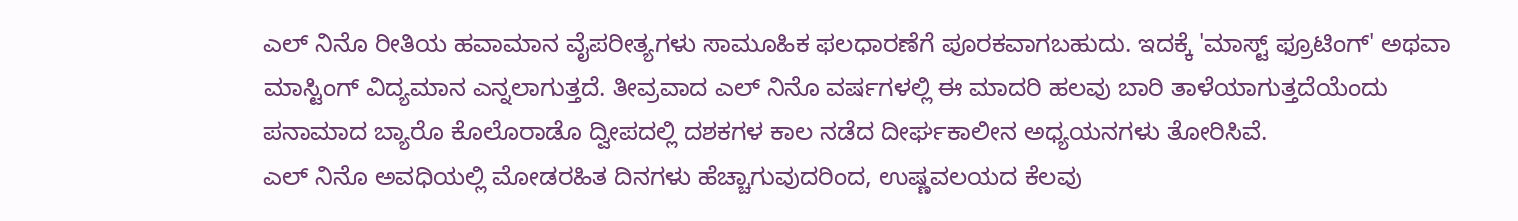ಎಲ್ ನಿನೊ ರೀತಿಯ ಹವಾಮಾನ ವೈಪರೀತ್ಯಗಳು ಸಾಮೂಹಿಕ ಫಲಧಾರಣೆಗೆ ಪೂರಕವಾಗಬಹುದು. ಇದಕ್ಕೆ 'ಮಾಸ್ಟ್ ಫ್ರೂಟಿಂಗ್' ಅಥವಾ ಮಾಸ್ಟಿಂಗ್ ವಿದ್ಯಮಾನ ಎನ್ನಲಾಗುತ್ತದೆ. ತೀವ್ರವಾದ ಎಲ್ ನಿನೊ ವರ್ಷಗಳಲ್ಲಿ ಈ ಮಾದರಿ ಹಲವು ಬಾರಿ ತಾಳೆಯಾಗುತ್ತದೆಯೆಂದು ಪನಾಮಾದ ಬ್ಯಾರೊ ಕೊಲೊರಾಡೊ ದ್ವೀಪದಲ್ಲಿ ದಶಕಗಳ ಕಾಲ ನಡೆದ ದೀರ್ಘಕಾಲೀನ ಅಧ್ಯಯನಗಳು ತೋರಿಸಿವೆ.
ಎಲ್ ನಿನೊ ಅವಧಿಯಲ್ಲಿ ಮೋಡರಹಿತ ದಿನಗಳು ಹೆಚ್ಚಾಗುವುದರಿಂದ, ಉಷ್ಣವಲಯದ ಕೆಲವು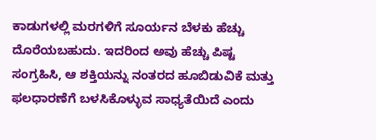ಕಾಡುಗಳಲ್ಲಿ ಮರಗಳಿಗೆ ಸೂರ್ಯನ ಬೆಳಕು ಹೆಚ್ಚು ದೊರೆಯಬಹುದು. ಇದರಿಂದ ಅವು ಹೆಚ್ಚು ಪಿಷ್ಟ ಸಂಗ್ರಹಿಸಿ, ಆ ಶಕ್ತಿಯನ್ನು ನಂತರದ ಹೂಬಿಡುವಿಕೆ ಮತ್ತು ಫಲಧಾರಣೆಗೆ ಬಳಸಿಕೊಳ್ಳುವ ಸಾಧ್ಯತೆಯಿದೆ ಎಂದು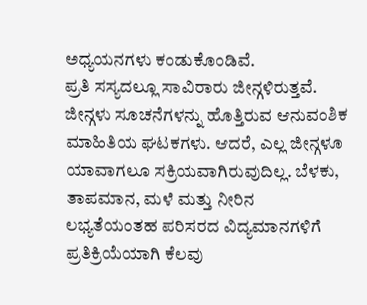ಅಧ್ಯಯನಗಳು ಕಂಡುಕೊಂಡಿವೆ.
ಪ್ರತಿ ಸಸ್ಯದಲ್ಲೂ ಸಾವಿರಾರು ಜೀನ್ಗಳಿರುತ್ತವೆ. ಜೀನ್ಗಳು ಸೂಚನೆಗಳನ್ನು ಹೊತ್ತಿರುವ ಆನುವಂಶಿಕ ಮಾಹಿತಿಯ ಘಟಕಗಳು. ಆದರೆ, ಎಲ್ಲ ಜೀನ್ಗಳೂ ಯಾವಾಗಲೂ ಸಕ್ರಿಯವಾಗಿರುವುದಿಲ್ಲ. ಬೆಳಕು, ತಾಪಮಾನ, ಮಳೆ ಮತ್ತು ನೀರಿನ ಲಭ್ಯತೆಯಂತಹ ಪರಿಸರದ ವಿದ್ಯಮಾನಗಳಿಗೆ ಪ್ರತಿಕ್ರಿಯೆಯಾಗಿ ಕೆಲವು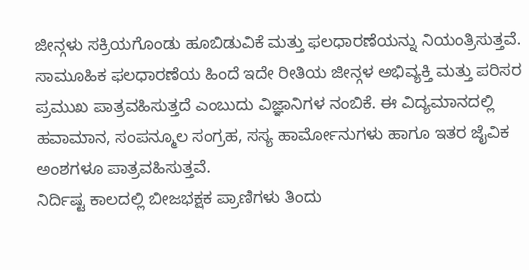ಜೀನ್ಗಳು ಸಕ್ರಿಯಗೊಂಡು ಹೂಬಿಡುವಿಕೆ ಮತ್ತು ಫಲಧಾರಣೆಯನ್ನು ನಿಯಂತ್ರಿಸುತ್ತವೆ. ಸಾಮೂಹಿಕ ಫಲಧಾರಣೆಯ ಹಿಂದೆ ಇದೇ ರೀತಿಯ ಜೀನ್ಗಳ ಅಭಿವ್ಯಕ್ತಿ ಮತ್ತು ಪರಿಸರ ಪ್ರಮುಖ ಪಾತ್ರವಹಿಸುತ್ತದೆ ಎಂಬುದು ವಿಜ್ಞಾನಿಗಳ ನಂಬಿಕೆ. ಈ ವಿದ್ಯಮಾನದಲ್ಲಿ ಹವಾಮಾನ, ಸಂಪನ್ಮೂಲ ಸಂಗ್ರಹ, ಸಸ್ಯ ಹಾರ್ಮೋನುಗಳು ಹಾಗೂ ಇತರ ಜೈವಿಕ ಅಂಶಗಳೂ ಪಾತ್ರವಹಿಸುತ್ತವೆ.
ನಿರ್ದಿಷ್ಟ ಕಾಲದಲ್ಲಿ ಬೀಜಭಕ್ಷಕ ಪ್ರಾಣಿಗಳು ತಿಂದು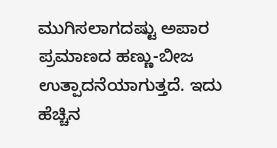ಮುಗಿಸಲಾಗದಷ್ಟು ಅಪಾರ ಪ್ರಮಾಣದ ಹಣ್ಣು-ಬೀಜ ಉತ್ಪಾದನೆಯಾಗುತ್ತದೆ. ಇದು ಹೆಚ್ಚಿನ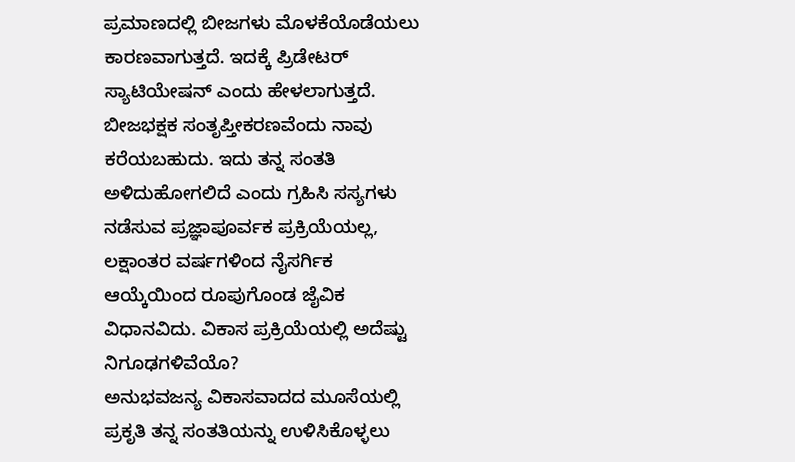ಪ್ರಮಾಣದಲ್ಲಿ ಬೀಜಗಳು ಮೊಳಕೆಯೊಡೆಯಲು ಕಾರಣವಾಗುತ್ತದೆ. ಇದಕ್ಕೆ ಪ್ರಿಡೇಟರ್ ಸ್ಯಾಟಿಯೇಷನ್ ಎಂದು ಹೇಳಲಾಗುತ್ತದೆ. ಬೀಜಭಕ್ಷಕ ಸಂತೃಪ್ತೀಕರಣವೆಂದು ನಾವು ಕರೆಯಬಹುದು. ಇದು ತನ್ನ ಸಂತತಿ ಅಳಿದುಹೋಗಲಿದೆ ಎಂದು ಗ್ರಹಿಸಿ ಸಸ್ಯಗಳು ನಡೆಸುವ ಪ್ರಜ್ಞಾಪೂರ್ವಕ ಪ್ರಕ್ರಿಯೆಯಲ್ಲ, ಲಕ್ಷಾಂತರ ವರ್ಷಗಳಿಂದ ನೈಸರ್ಗಿಕ ಆಯ್ಕೆಯಿಂದ ರೂಪುಗೊಂಡ ಜೈವಿಕ ವಿಧಾನವಿದು. ವಿಕಾಸ ಪ್ರಕ್ರಿಯೆಯಲ್ಲಿ ಅದೆಷ್ಟು ನಿಗೂಢಗಳಿವೆಯೊ?
ಅನುಭವಜನ್ಯ ವಿಕಾಸವಾದದ ಮೂಸೆಯಲ್ಲಿ ಪ್ರಕೃತಿ ತನ್ನ ಸಂತತಿಯನ್ನು ಉಳಿಸಿಕೊಳ್ಳಲು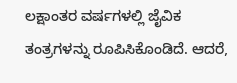ಲಕ್ಷಾಂತರ ವರ್ಷಗಳಲ್ಲಿ ಜೈವಿಕ ತಂತ್ರಗಳನ್ನು ರೂಪಿಸಿಕೊಂಡಿದೆ. ಆದರೆ,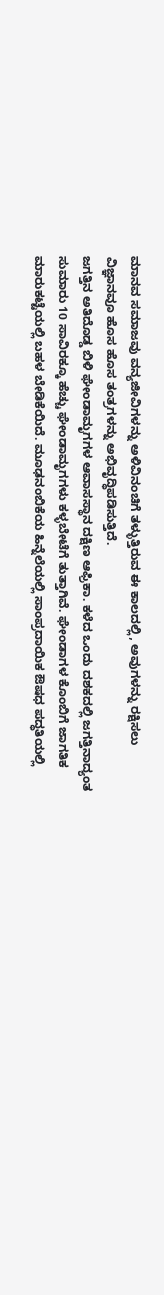ಮಾನವ ಸಮಾಜವು ವನ್ಯಜೀವಿಗಳನ್ನು ಅಳಿವಿನಂಚಿಗೆ ತಳ್ಳುತ್ತಿರುವ ಈ ಕಾಲದಲ್ಲಿ, ಅವುಗಳನ್ನು ರಕ್ಷಿಸಲು ವಿಜ್ಞಾನವೂ ಹೊಸ ಹೊಸ ತಂತ್ರಗಳನ್ನು ಅಭಿವೃದ್ಧಿಪಡಿಸುತ್ತಿದೆ.
ಜಗತ್ತಿನ ಅತಿದೊಡ್ಡ ಬಿಳಿ ಘೇಂಡಾಮೃಗಗಳ ಆವಾಸಸ್ಥಾನ ದಕ್ಷಿಣ ಆಫ್ರಿಕಾ. ಕಳೆದ ಒಂದು ದಶಕದಲ್ಲಿ ಜಗತ್ತಿನಾದ್ಯಂತ ಸುಮಾರು 10 ಸಾವಿರಕ್ಕೂ ಹೆಚ್ಚು ಘೇಂಡಾಮೃಗಗಳು ಕಳ್ಳಬೇಟೆಗೆ ತುತ್ತಾಗಿವೆ. ಘೇಂಡಾಗಳ ಕೊಂಬಿಗೆ ಜಾಗತಿಕ ಮಾರುಕಟ್ಟೆಯಲ್ಲಿ ಬಹಳ ಬೇಡಿಕೆಯಿದೆ. ಮೂಢನಂಬಿಕೆಯ ಹಿನ್ನೆಲೆಯಲ್ಲಿ ಸಾಂಪ್ರದಾಯಿಕ ಔಷಧ ಪದ್ಧತಿಯಲ್ಲಿ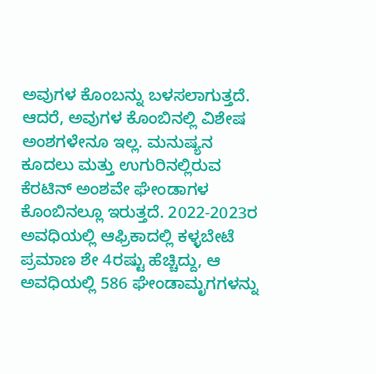ಅವುಗಳ ಕೊಂಬನ್ನು ಬಳಸಲಾಗುತ್ತದೆ. ಆದರೆ, ಅವುಗಳ ಕೊಂಬಿನಲ್ಲಿ ವಿಶೇಷ ಅಂಶಗಳೇನೂ ಇಲ್ಲ. ಮನುಷ್ಯನ ಕೂದಲು ಮತ್ತು ಉಗುರಿನಲ್ಲಿರುವ ಕೆರಟಿನ್ ಅಂಶವೇ ಘೇಂಡಾಗಳ ಕೊಂಬಿನಲ್ಲೂ ಇರುತ್ತದೆ. 2022-2023ರ ಅವಧಿಯಲ್ಲಿ ಆಫ್ರಿಕಾದಲ್ಲಿ ಕಳ್ಳಬೇಟೆ ಪ್ರಮಾಣ ಶೇ 4ರಷ್ಟು ಹೆಚ್ಚಿದ್ದು, ಆ ಅವಧಿಯಲ್ಲಿ 586 ಘೇಂಡಾಮೃಗಗಳನ್ನು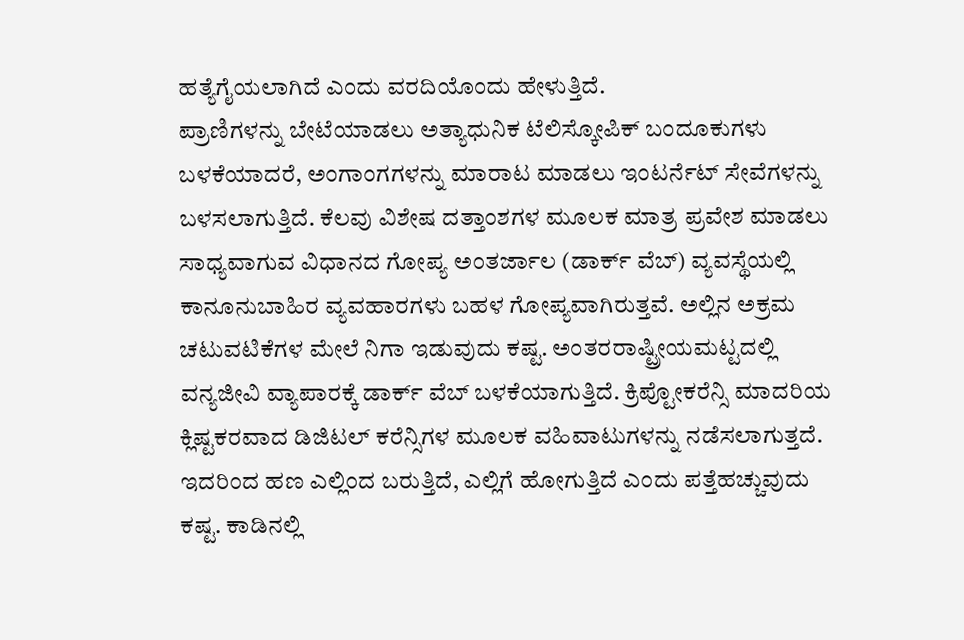ಹತ್ಯೆಗೈಯಲಾಗಿದೆ ಎಂದು ವರದಿಯೊಂದು ಹೇಳುತ್ತಿದೆ.
ಪ್ರಾಣಿಗಳನ್ನು ಬೇಟೆಯಾಡಲು ಅತ್ಯಾಧುನಿಕ ಟೆಲಿಸ್ಕೋಪಿಕ್ ಬಂದೂಕುಗಳು ಬಳಕೆಯಾದರೆ, ಅಂಗಾಂಗಗಳನ್ನು ಮಾರಾಟ ಮಾಡಲು ಇಂಟರ್ನೆಟ್ ಸೇವೆಗಳನ್ನು ಬಳಸಲಾಗುತ್ತಿದೆ. ಕೆಲವು ವಿಶೇಷ ದತ್ತಾಂಶಗಳ ಮೂಲಕ ಮಾತ್ರ ಪ್ರವೇಶ ಮಾಡಲು ಸಾಧ್ಯವಾಗುವ ವಿಧಾನದ ಗೋಪ್ಯ ಅಂತರ್ಜಾಲ (ಡಾರ್ಕ್ ವೆಬ್) ವ್ಯವಸ್ಥೆಯಲ್ಲಿ ಕಾನೂನುಬಾಹಿರ ವ್ಯವಹಾರಗಳು ಬಹಳ ಗೋಪ್ಯವಾಗಿರುತ್ತವೆ. ಅಲ್ಲಿನ ಅಕ್ರಮ ಚಟುವಟಿಕೆಗಳ ಮೇಲೆ ನಿಗಾ ಇಡುವುದು ಕಷ್ಟ. ಅಂತರರಾಷ್ಟ್ರೀಯಮಟ್ಟದಲ್ಲಿ ವನ್ಯಜೀವಿ ವ್ಯಾಪಾರಕ್ಕೆ ಡಾರ್ಕ್ ವೆಬ್ ಬಳಕೆಯಾಗುತ್ತಿದೆ. ಕ್ರಿಪ್ಟೋಕರೆನ್ಸಿ ಮಾದರಿಯ ಕ್ಲಿಷ್ಟಕರವಾದ ಡಿಜಿಟಲ್ ಕರೆನ್ಸಿಗಳ ಮೂಲಕ ವಹಿವಾಟುಗಳನ್ನು ನಡೆಸಲಾಗುತ್ತದೆ. ಇದರಿಂದ ಹಣ ಎಲ್ಲಿಂದ ಬರುತ್ತಿದೆ, ಎಲ್ಲಿಗೆ ಹೋಗುತ್ತಿದೆ ಎಂದು ಪತ್ತೆಹಚ್ಚುವುದು ಕಷ್ಟ. ಕಾಡಿನಲ್ಲಿ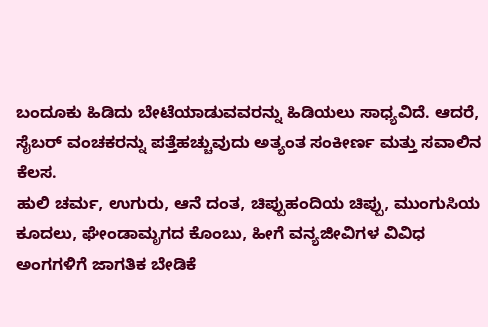ಬಂದೂಕು ಹಿಡಿದು ಬೇಟೆಯಾಡುವವರನ್ನು ಹಿಡಿಯಲು ಸಾಧ್ಯವಿದೆ. ಆದರೆ, ಸೈಬರ್ ವಂಚಕರನ್ನು ಪತ್ತೆಹಚ್ಚುವುದು ಅತ್ಯಂತ ಸಂಕೀರ್ಣ ಮತ್ತು ಸವಾಲಿನ ಕೆಲಸ.
ಹುಲಿ ಚರ್ಮ, ಉಗುರು, ಆನೆ ದಂತ, ಚಿಪ್ಪುಹಂದಿಯ ಚಿಪ್ಪು, ಮುಂಗುಸಿಯ ಕೂದಲು, ಘೇಂಡಾಮೃಗದ ಕೊಂಬು, ಹೀಗೆ ವನ್ಯಜೀವಿಗಳ ವಿವಿಧ ಅಂಗಗಳಿಗೆ ಜಾಗತಿಕ ಬೇಡಿಕೆ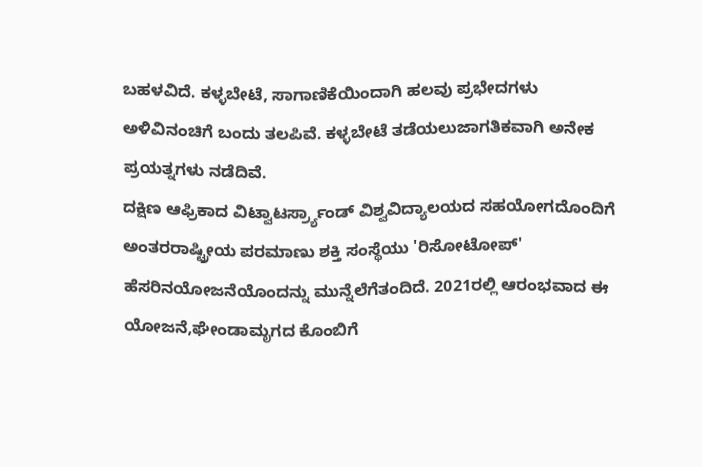ಬಹಳವಿದೆ. ಕಳ್ಳಬೇಟೆ, ಸಾಗಾಣಿಕೆಯಿಂದಾಗಿ ಹಲವು ಪ್ರಭೇದಗಳು ಅಳಿವಿನಂಚಿಗೆ ಬಂದು ತಲಪಿವೆ. ಕಳ್ಳಬೇಟೆ ತಡೆಯಲುಜಾಗತಿಕವಾಗಿ ಅನೇಕ ಪ್ರಯತ್ನಗಳು ನಡೆದಿವೆ.
ದಕ್ಷಿಣ ಆಫ್ರಿಕಾದ ವಿಟ್ವಾಟರ್ಸ್ರ್ಯಾಂಡ್ ವಿಶ್ವವಿದ್ಯಾಲಯದ ಸಹಯೋಗದೊಂದಿಗೆ ಅಂತರರಾಷ್ಟ್ರೀಯ ಪರಮಾಣು ಶಕ್ತಿ ಸಂಸ್ಥೆಯು 'ರಿಸೋಟೋಪ್' ಹೆಸರಿನಯೋಜನೆಯೊಂದನ್ನು ಮುನ್ನೆಲೆಗೆತಂದಿದೆ. 2021ರಲ್ಲಿ ಆರಂಭವಾದ ಈ ಯೋಜನೆ,ಘೇಂಡಾಮೃಗದ ಕೊಂಬಿಗೆ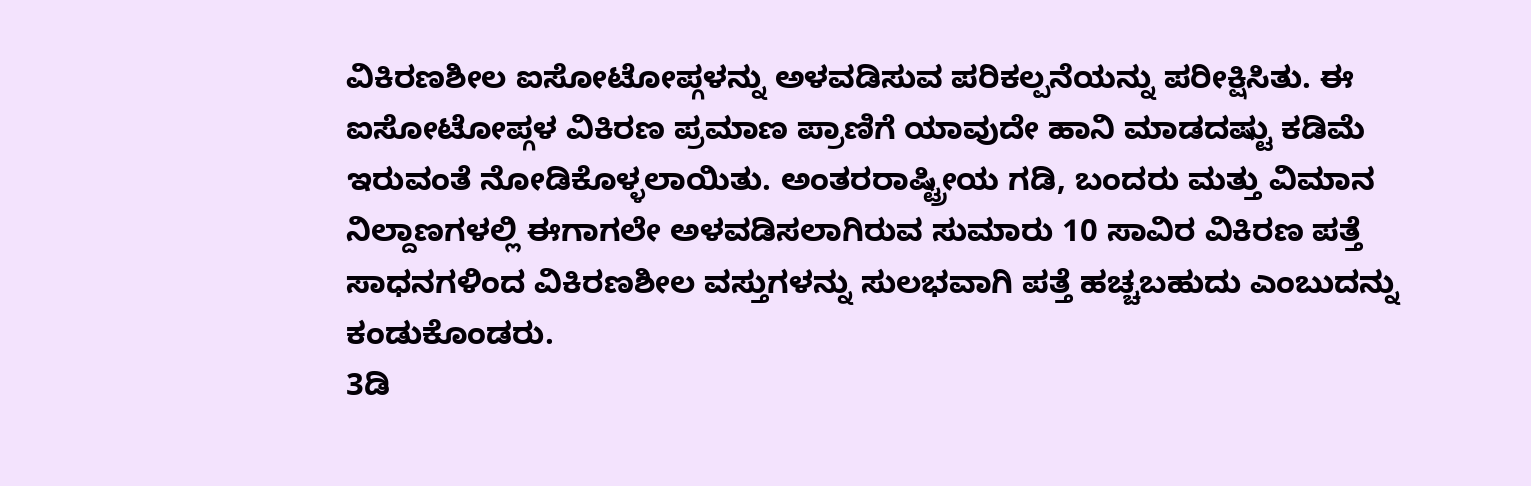ವಿಕಿರಣಶೀಲ ಐಸೋಟೋಪ್ಗಳನ್ನು ಅಳವಡಿಸುವ ಪರಿಕಲ್ಪನೆಯನ್ನು ಪರೀಕ್ಷಿಸಿತು. ಈ ಐಸೋಟೋಪ್ಗಳ ವಿಕಿರಣ ಪ್ರಮಾಣ ಪ್ರಾಣಿಗೆ ಯಾವುದೇ ಹಾನಿ ಮಾಡದಷ್ಟು ಕಡಿಮೆ ಇರುವಂತೆ ನೋಡಿಕೊಳ್ಳಲಾಯಿತು. ಅಂತರರಾಷ್ಟ್ರೀಯ ಗಡಿ, ಬಂದರು ಮತ್ತು ವಿಮಾನ ನಿಲ್ದಾಣಗಳಲ್ಲಿ ಈಗಾಗಲೇ ಅಳವಡಿಸಲಾಗಿರುವ ಸುಮಾರು 10 ಸಾವಿರ ವಿಕಿರಣ ಪತ್ತೆ ಸಾಧನಗಳಿಂದ ವಿಕಿರಣಶೀಲ ವಸ್ತುಗಳನ್ನು ಸುಲಭವಾಗಿ ಪತ್ತೆ ಹಚ್ಚಬಹುದು ಎಂಬುದನ್ನು ಕಂಡುಕೊಂಡರು.
3ಡಿ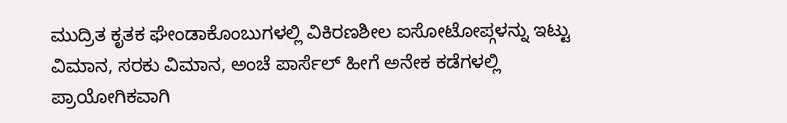ಮುದ್ರಿತ ಕೃತಕ ಘೇಂಡಾಕೊಂಬುಗಳಲ್ಲಿ ವಿಕಿರಣಶೀಲ ಐಸೋಟೋಪ್ಗಳನ್ನು ಇಟ್ಟು ವಿಮಾನ, ಸರಕು ವಿಮಾನ, ಅಂಚೆ ಪಾರ್ಸೆಲ್ ಹೀಗೆ ಅನೇಕ ಕಡೆಗಳಲ್ಲಿ ಪ್ರಾಯೋಗಿಕವಾಗಿ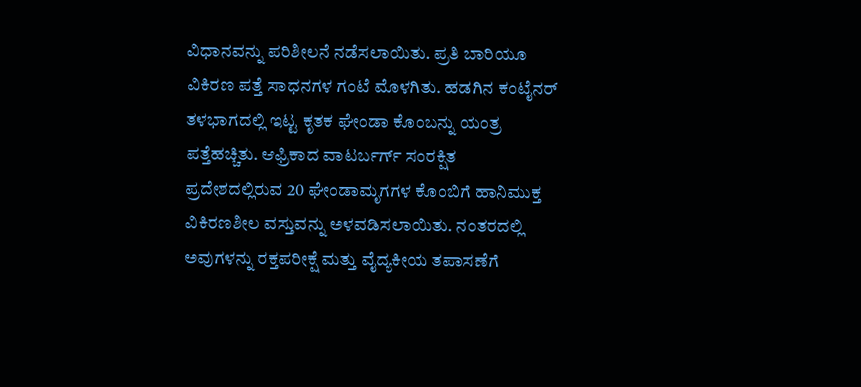ವಿಧಾನವನ್ನು ಪರಿಶೀಲನೆ ನಡೆಸಲಾಯಿತು. ಪ್ರತಿ ಬಾರಿಯೂ ವಿಕಿರಣ ಪತ್ತೆ ಸಾಧನಗಳ ಗಂಟೆ ಮೊಳಗಿತು. ಹಡಗಿನ ಕಂಟೈನರ್ ತಳಭಾಗದಲ್ಲಿ ಇಟ್ಟ ಕೃತಕ ಘೇಂಡಾ ಕೊಂಬನ್ನು ಯಂತ್ರ ಪತ್ತೆಹಚ್ಚಿತು. ಆಫ್ರಿಕಾದ ವಾಟರ್ಬರ್ಗ್ ಸಂರಕ್ಷಿತ ಪ್ರದೇಶದಲ್ಲಿರುವ 20 ಘೇಂಡಾಮೃಗಗಳ ಕೊಂಬಿಗೆ ಹಾನಿಮುಕ್ತ ವಿಕಿರಣಶೀಲ ವಸ್ತುವನ್ನು ಅಳವಡಿಸಲಾಯಿತು. ನಂತರದಲ್ಲಿ ಅವುಗಳನ್ನು ರಕ್ತಪರೀಕ್ಷೆ ಮತ್ತು ವೈದ್ಯಕೀಯ ತಪಾಸಣೆಗೆ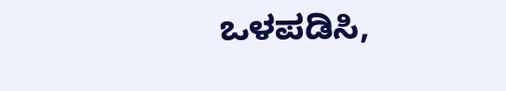ಒಳಪಡಿಸಿ,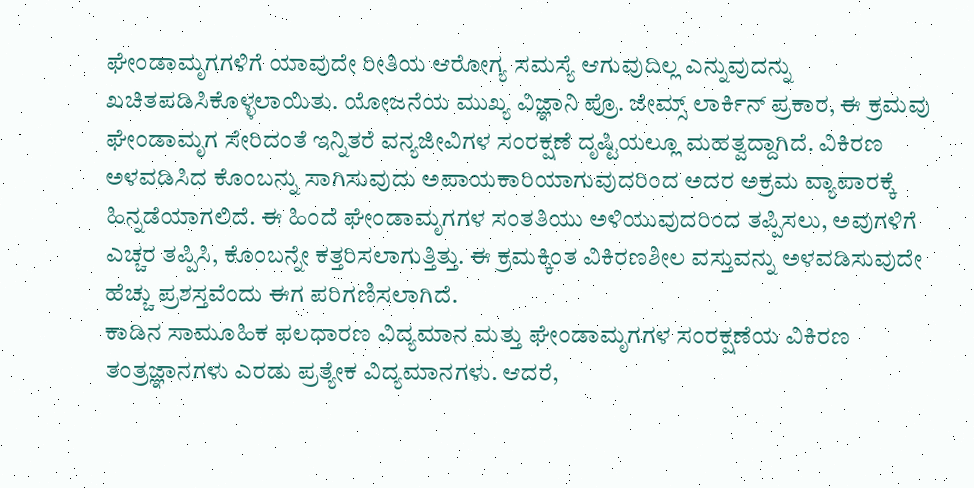ಘೇಂಡಾಮೃಗಗಳಿಗೆ ಯಾವುದೇ ರೀತಿಯ ಆರೋಗ್ಯ ಸಮಸ್ಯೆ ಆಗುವುದಿಲ್ಲ ಎನ್ನುವುದನ್ನು ಖಚಿತಪಡಿಸಿಕೊಳ್ಳಲಾಯಿತು. ಯೋಜನೆಯ ಮುಖ್ಯ ವಿಜ್ಞಾನಿ ಪ್ರೊ. ಜೇಮ್ಸ್ ಲಾರ್ಕಿನ್ ಪ್ರಕಾರ, ಈ ಕ್ರಮವು ಘೇಂಡಾಮೃಗ ಸೇರಿದಂತೆ ಇನ್ನಿತರೆ ವನ್ಯಜೀವಿಗಳ ಸಂರಕ್ಷಣೆ ದೃಷ್ಟಿಯಲ್ಲೂ ಮಹತ್ವದ್ದಾಗಿದೆ. ವಿಕಿರಣ ಅಳವಡಿಸಿದ ಕೊಂಬನ್ನು ಸಾಗಿಸುವುದು ಅಪಾಯಕಾರಿಯಾಗುವುದರಿಂದ ಅದರ ಅಕ್ರಮ ವ್ಯಾಪಾರಕ್ಕೆ ಹಿನ್ನಡೆಯಾಗಲಿದೆ. ಈ ಹಿಂದೆ ಘೇಂಡಾಮೃಗಗಳ ಸಂತತಿಯು ಅಳಿಯುವುದರಿಂದ ತಪ್ಪಿಸಲು, ಅವುಗಳಿಗೆ ಎಚ್ಚರ ತಪ್ಪಿಸಿ, ಕೊಂಬನ್ನೇ ಕತ್ತರಿಸಲಾಗುತ್ತಿತ್ತು. ಈ ಕ್ರಮಕ್ಕಿಂತ ವಿಕಿರಣಶೀಲ ವಸ್ತುವನ್ನು ಅಳವಡಿಸುವುದೇ ಹೆಚ್ಚು ಪ್ರಶಸ್ತವೆಂದು ಈಗ ಪರಿಗಣಿಸಲಾಗಿದೆ.
ಕಾಡಿನ ಸಾಮೂಹಿಕ ಫಲಧಾರಣ ವಿದ್ಯಮಾನ ಮತ್ತು ಘೇಂಡಾಮೃಗಗಳ ಸಂರಕ್ಷಣೆಯ ವಿಕಿರಣ ತಂತ್ರಜ್ಞಾನಗಳು ಎರಡು ಪ್ರತ್ಯೇಕ ವಿದ್ಯಮಾನಗಳು. ಆದರೆ,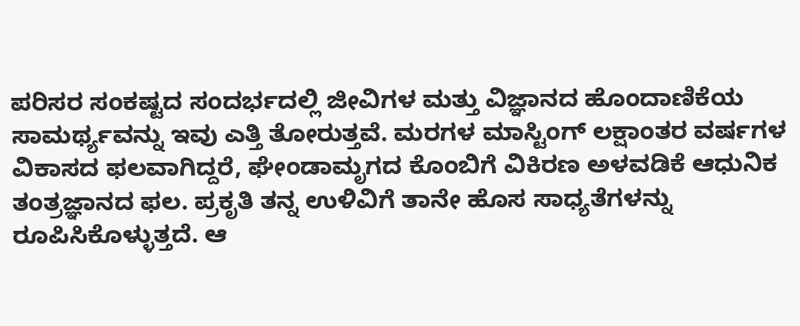ಪರಿಸರ ಸಂಕಷ್ಟದ ಸಂದರ್ಭದಲ್ಲಿ ಜೀವಿಗಳ ಮತ್ತು ವಿಜ್ಞಾನದ ಹೊಂದಾಣಿಕೆಯ ಸಾಮರ್ಥ್ಯವನ್ನು ಇವು ಎತ್ತಿ ತೋರುತ್ತವೆ. ಮರಗಳ ಮಾಸ್ಟಿಂಗ್ ಲಕ್ಷಾಂತರ ವರ್ಷಗಳ ವಿಕಾಸದ ಫಲವಾಗಿದ್ದರೆ, ಘೇಂಡಾಮೃಗದ ಕೊಂಬಿಗೆ ವಿಕಿರಣ ಅಳವಡಿಕೆ ಆಧುನಿಕ ತಂತ್ರಜ್ಞಾನದ ಫಲ. ಪ್ರಕೃತಿ ತನ್ನ ಉಳಿವಿಗೆ ತಾನೇ ಹೊಸ ಸಾಧ್ಯತೆಗಳನ್ನು ರೂಪಿಸಿಕೊಳ್ಳುತ್ತದೆ. ಆ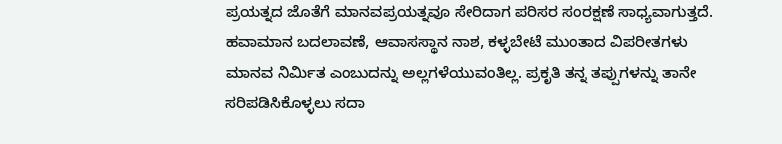ಪ್ರಯತ್ನದ ಜೊತೆಗೆ ಮಾನವಪ್ರಯತ್ನವೂ ಸೇರಿದಾಗ ಪರಿಸರ ಸಂರಕ್ಷಣೆ ಸಾಧ್ಯವಾಗುತ್ತದೆ.
ಹವಾಮಾನ ಬದಲಾವಣೆ, ಆವಾಸಸ್ಥಾನ ನಾಶ, ಕಳ್ಳಬೇಟೆ ಮುಂತಾದ ವಿಪರೀತಗಳು ಮಾನವ ನಿರ್ಮಿತ ಎಂಬುದನ್ನು ಅಲ್ಲಗಳೆಯುವಂತಿಲ್ಲ. ಪ್ರಕೃತಿ ತನ್ನ ತಪ್ಪುಗಳನ್ನು ತಾನೇ ಸರಿಪಡಿಸಿಕೊಳ್ಳಲು ಸದಾ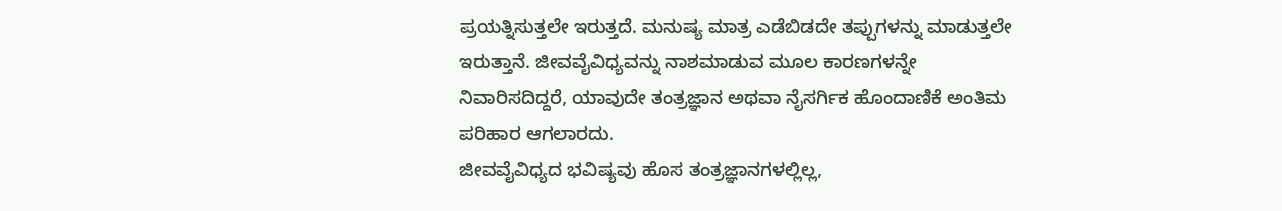ಪ್ರಯತ್ನಿಸುತ್ತಲೇ ಇರುತ್ತದೆ. ಮನುಷ್ಯ ಮಾತ್ರ ಎಡೆಬಿಡದೇ ತಪ್ಪುಗಳನ್ನು ಮಾಡುತ್ತಲೇ ಇರುತ್ತಾನೆ. ಜೀವವೈವಿಧ್ಯವನ್ನು ನಾಶಮಾಡುವ ಮೂಲ ಕಾರಣಗಳನ್ನೇ ನಿವಾರಿಸದಿದ್ದರೆ, ಯಾವುದೇ ತಂತ್ರಜ್ಞಾನ ಅಥವಾ ನೈಸರ್ಗಿಕ ಹೊಂದಾಣಿಕೆ ಅಂತಿಮ ಪರಿಹಾರ ಆಗಲಾರದು.
ಜೀವವೈವಿಧ್ಯದ ಭವಿಷ್ಯವು ಹೊಸ ತಂತ್ರಜ್ಞಾನಗಳಲ್ಲಿಲ್ಲ,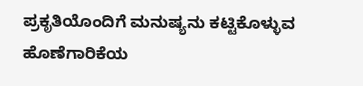ಪ್ರಕೃತಿಯೊಂದಿಗೆ ಮನುಷ್ಯನು ಕಟ್ಟಿಕೊಳ್ಳುವ ಹೊಣೆಗಾರಿಕೆಯ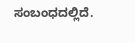ಸಂಬಂಧದಲ್ಲಿದೆ.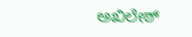ಅಖಿಲೇಶ್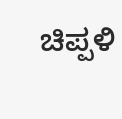ಚಿಪ್ಪಳಿ